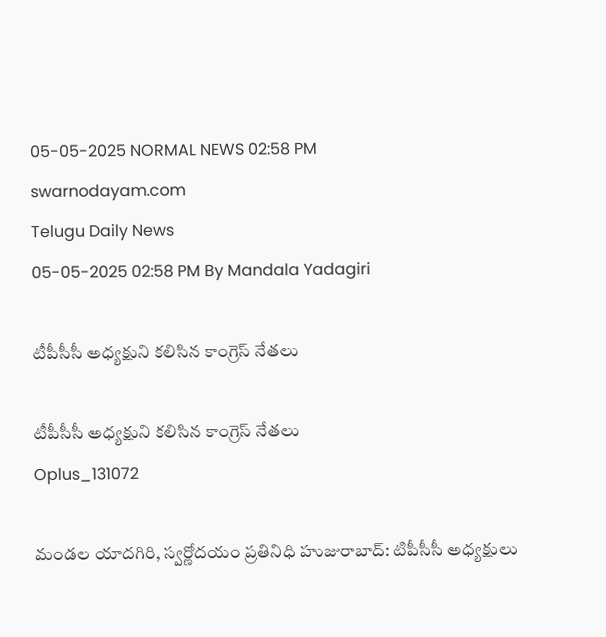05-05-2025 NORMAL NEWS 02:58 PM
swarnodayam.com
Telugu Daily News
05-05-2025 02:58 PM By Mandala Yadagiri

టీపీసీసీ అధ్యక్షుని కలిసిన కాంగ్రెస్ నేతలు

టీపీసీసీ అధ్యక్షుని కలిసిన కాంగ్రెస్ నేతలు
Oplus_131072

మండల యాదగిరి, స్వర్ణోదయం ప్రతినిధి హుజురాబాద్: టిపీసీసీ అధ్యక్షులు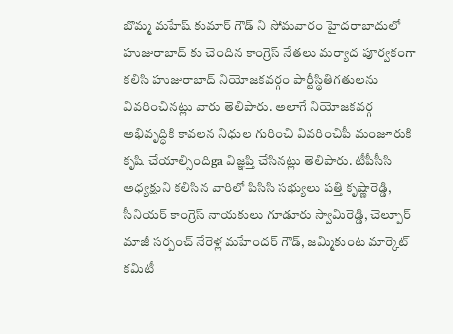బొమ్మ మహేష్ కుమార్ గౌడ్ ని సోమవారం హైదరాబాదులో హుజురాబాద్ కు చెందిన కాంగ్రెస్ నేతలు మర్యాద పూర్వకంగా కలిసి హుజురాబాద్ నియోజకవర్గం పార్టీస్థితిగతులను వివరించినట్లు వారు తెలిపారు. అలాగే నియోజకవర్గ అభివృద్ధికి కావలన నిధుల గురించి వివరించిపీ మంజూరుకి కృషి చేయాల్సిందిga విజ్ఞప్తి చేసినట్లు తెలిపారు. టీపీసీసి అధ్యక్షుని కలిసిన వారిలో పిసిసి సభ్యులు పత్తి కృష్ణారెడ్డి, సీనియర్ కాంగ్రెస్ నాయకులు గూడూరు స్వామిరెడ్డి, చెల్పూర్ మాజీ సర్పంచ్ నేరెళ్ల మహేందర్ గౌడ్, జమ్మికుంట మార్కెట్ కమిటీ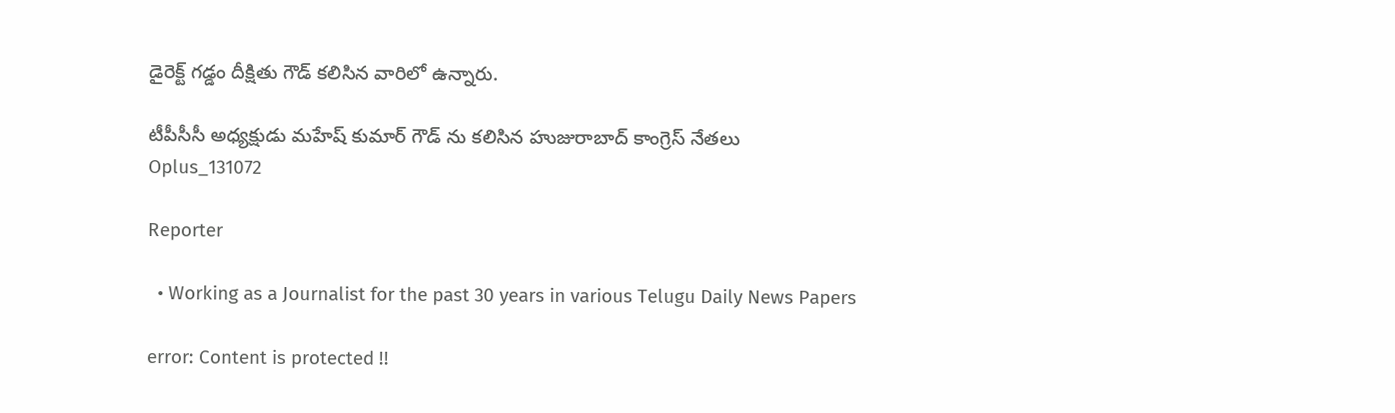డైరెక్ట్ గడ్డం దీక్షితు గౌడ్ కలిసిన వారిలో ఉన్నారు.

టీపీసీసీ అధ్యక్షుడు మహేష్ కుమార్ గౌడ్ ను కలిసిన హుజురాబాద్ కాంగ్రెస్ నేతలు
Oplus_131072

Reporter

  • Working as a Journalist for the past 30 years in various Telugu Daily News Papers

error: Content is protected !!